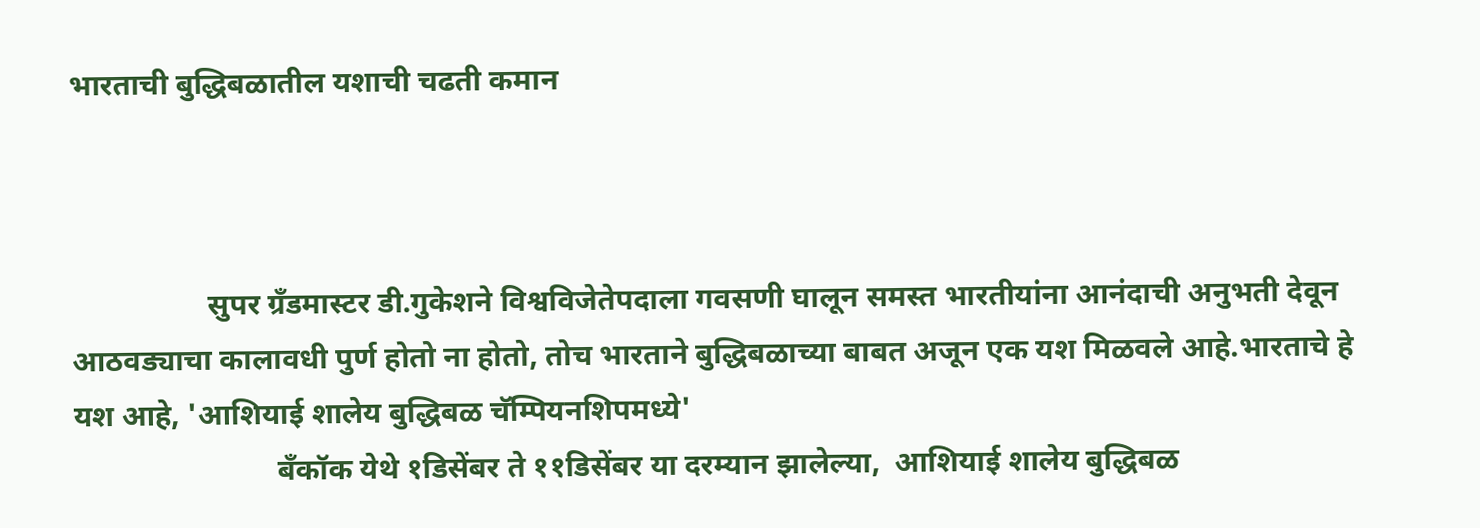भारताची बुद्धिबळातील यशाची चढती कमान



                  सुपर ग्रँडमास्टर डी.गुकेशने विश्वविजेतेपदाला गवसणी घालून समस्त भारतीयांना आनंदाची अनुभती देवून आठवड्याचा कालावधी पुर्ण होतो ना होतो, तोच भारताने बुद्धिबळाच्या बाबत अजून एक यश मिळवले आहे‌.भारताचे हे यश आहे, 'आशियाई शालेय बुद्धिबळ चॅम्पियनशिपमध्ये'
                           बँकॉक येथे १डिसेंबर ते ११डिसेंबर या दरम्यान झालेल्या,  आशियाई शालेय बुद्धिबळ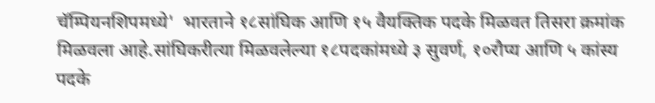चॅम्पियनशिपमध्ये'  भारताने १८सांघिक आणि १५ वैयक्तिक पदके मिळवत तिसरा क्रमांक मिळवला आहे.सांघिकरीत्या मिळवलेल्या १८पदकांमध्ये ३ सुवर्ण, १०रौप्य आणि ५ कांस्य पदके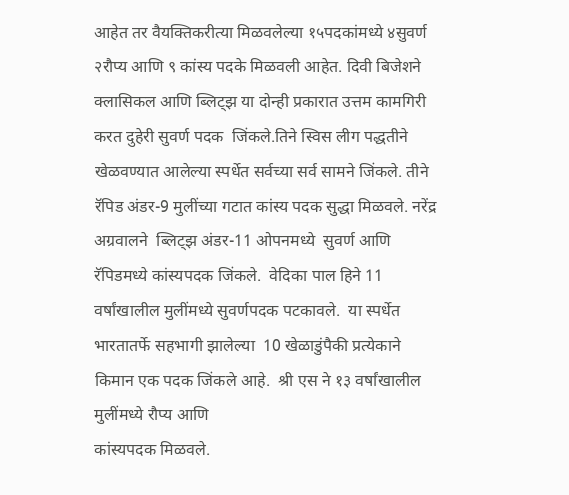आहेत तर वैयक्तिकरीत्या मिळवलेल्या १५पदकांमध्ये ४सुवर्ण २रौप्य आणि ९ कांस्य पदके मिळवली आहेत. दिवी बिजेशने क्लासिकल आणि ब्लिट्झ या दोन्ही प्रकारात उत्तम कामगिरी करत दुहेरी सुवर्ण पदक  जिंकले.तिने स्विस लीग पद्धतीने खेळवण्यात आलेल्या स्पर्धेत सर्वच्या सर्व सामने जिंकले. तीने रॅपिड अंडर-9 मुलींच्या गटात कांस्य पदक सुद्धा मिळवले. नरेंद्र अग्रवालने  ब्लिट्झ अंडर-11 ओपनमध्ये  सुवर्ण आणि रॅपिडमध्ये कांस्यपदक जिंकले.  वेदिका पाल हिने 11 वर्षांखालील मुलींमध्ये सुवर्णपदक पटकावले.  या स्पर्धेत भारतातर्फे सहभागी झालेल्या  10 खेळाडुंपैकी प्रत्येकाने किमान एक पदक जिंकले आहे.  श्री एस ने १३ वर्षांखालील मुलींमध्ये रौप्य आणि
कांस्यपदक मिळवले.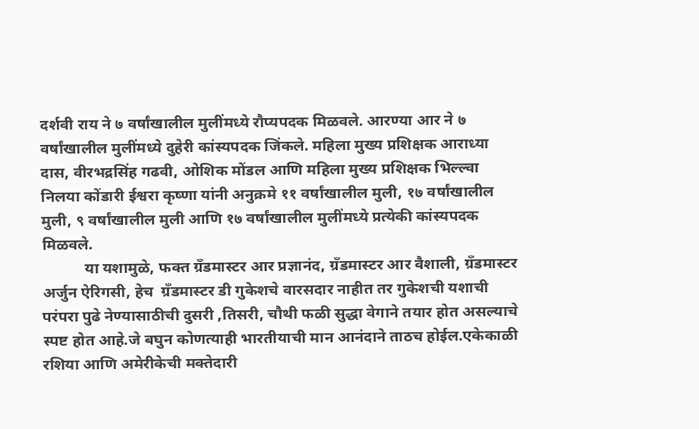दर्शवी राय ने ७ वर्षांखालील मुलींमध्ये रौप्यपदक मिळवले. आरण्या आर ने ७ वर्षांखालील मुलींमध्ये दुहेरी कांस्यपदक जिंकले. महिला मुख्य प्रशिक्षक आराध्या दास, वीरभद्रसिंह गढवी, ओशिक मोंडल आणि महिला मुख्य प्रशिक्षक भिल्ल्वा निलया कोंडारी ईश्वरा कृष्णा यांनी अनुक्रमे ११ वर्षांखालील मुली, १७ वर्षांखालील मुली, ९ वर्षांखालील मुली आणि १७ वर्षांखालील मुलींमध्ये प्रत्येकी कांस्यपदक मिळवले.
           या यशामुळे, फक्त ग्रँडमास्टर आर प्रज्ञानंद, ग्रँडमास्टर आर वैशाली, ग्रँडमास्टर अर्जुन ऐरिगसी, हेच  ग्रँडमास्टर डी गुकेशचे वारसदार नाहीत तर गुकेशची यशाची परंपरा पुढे नेण्यासाठीची दुसरी ,तिसरी, चौथी फळी सुद्धा वेगाने तयार होत असल्याचे स्पष्ट होत आहे.जे बघुन कोणत्याही भारतीयाची मान आनंदाने ताठच होईल.एकेकाळी रशिया आणि अमेरीकेची मक्तेदारी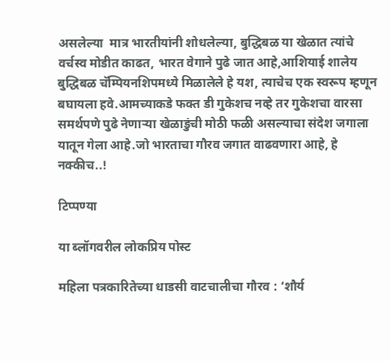असलेल्या  मात्र भारतीयांनी शोधलेल्या, बुद्धिबळ या खेळात त्यांचे वर्चस्व मोडीत काढत, भारत वेगाने पुढे जात आहे,आशियाई शालेय बुद्धिबळ चॅम्पियनशिपमध्ये मिळालेले हे यश, त्याचेच एक स्वरूप म्हणून बघायला हवे.आमच्याकडे फक्त डी गुकेशच नव्हे तर गुकेशचा वारसा समर्थपणे पुढे नेणाऱ्या खेळाडुंची मोठी फळी असल्याचा संदेश जगाला यातून गेला आहे.जो भारताचा गौरव जगात वाढवणारा आहे, हे नक्कीच..!

टिप्पण्या

या ब्लॉगवरील लोकप्रिय पोस्ट

महिला पत्रकारितेच्या धाडसी वाटचालीचा गौरव : ‘शौर्य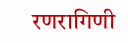रणरागिणी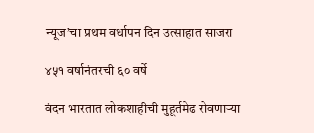न्यूज’चा प्रथम वर्धापन दिन उत्साहात साजरा

४५१ वर्षानंतरची ६० वर्षे

वंदन भारतात लोकशाहीची मुहूर्तमेढ रोवणाऱ्या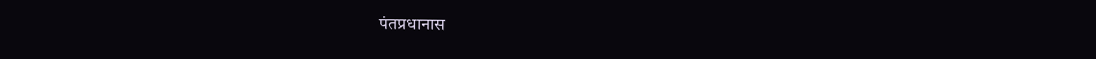पंतप्रधानास